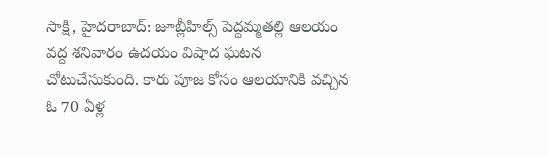సాక్షి, హైదరాబాద్: జూబ్లీహిల్స్ పెద్దమ్మతల్లి ఆలయం వద్ద శనివారం ఉదయం విషాద ఘటన చోటుచేసుకుంది. కారు పూజ కోసం ఆలయానికి వచ్చిన ఓ 70 ఏళ్ల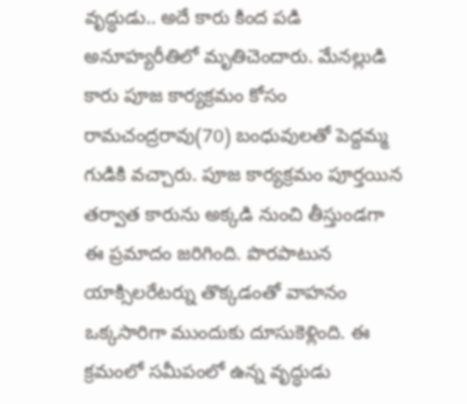వృద్ధుడు.. అదే కారు కింద పడి అనూహ్యరీతిలో మృతిచెందారు. మేనల్లుడి కారు పూజ కార్యక్రమం కోసం రామచంద్రరావు(70) బంధువులతో పెద్దమ్మ గుడికి వచ్చారు. పూజ కార్యక్రమం పూర్తయిన తర్వాత కారును అక్కడి నుంచి తీస్తుండగా ఈ ప్రమాదం జరిగింది. పొరపాటున యాక్సిలరేటర్ను తొక్కడంతో వాహనం ఒక్కసారిగా ముందుకు దూసుకెళ్లింది. ఈ క్రమంలో సమీపంలో ఉన్న వృద్ధుడు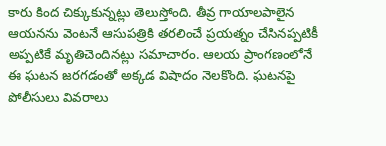కారు కింద చిక్కుకున్నట్లు తెలుస్తోంది. తీవ్ర గాయాలపాలైన ఆయనను వెంటనే ఆసుపత్రికి తరలించే ప్రయత్నం చేసినప్పటికీ అప్పటికే మృతిచెందినట్లు సమాచారం. ఆలయ ప్రాంగణంలోనే ఈ ఘటన జరగడంతో అక్కడ విషాదం నెలకొంది. ఘటనపై పోలీసులు వివరాలు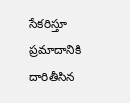సేకరిస్తూ ప్రమాదానికి దారితీసిన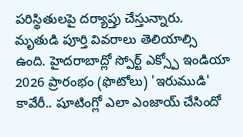పరిస్థితులపై దర్యాప్తు చేస్తున్నారు. మృతుడి పూర్తి వివరాలు తెలియాల్సి ఉంది. హైదరాబాద్లో స్పోర్ట్ ఎక్స్పో ఇండియా 2026 ప్రారంభం (ఫొటోలు) 'ఇరుముడి' కావేరీ.. షూటింగ్లో ఎలా ఎంజాయ్ చేసిందో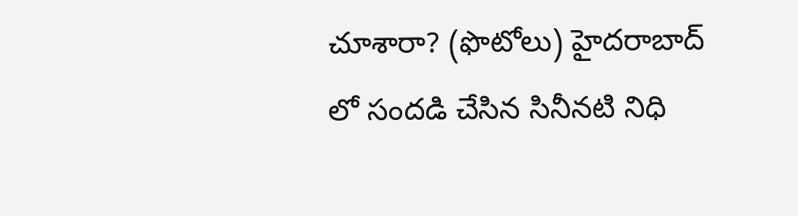చూశారా? (ఫొటోలు) హైదరాబాద్ లో సందడి చేసిన సినీనటి నిధి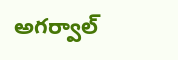అగర్వాల్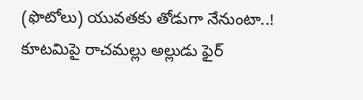(ఫొటోలు) యువతకు తోడుగా నేనుంటా..! కూటమిపై రాచమల్లు అల్లుడు ఫైర్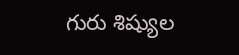గురు శిష్యుల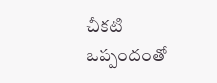చీకటి ఒప్పందంతో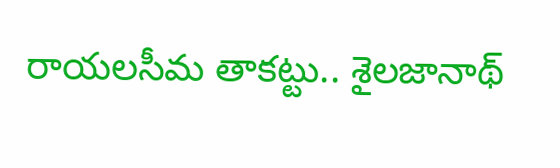రాయలసీమ తాకట్టు.. శైలజానాథ్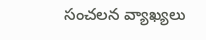సంచలన వ్యాఖ్యలు